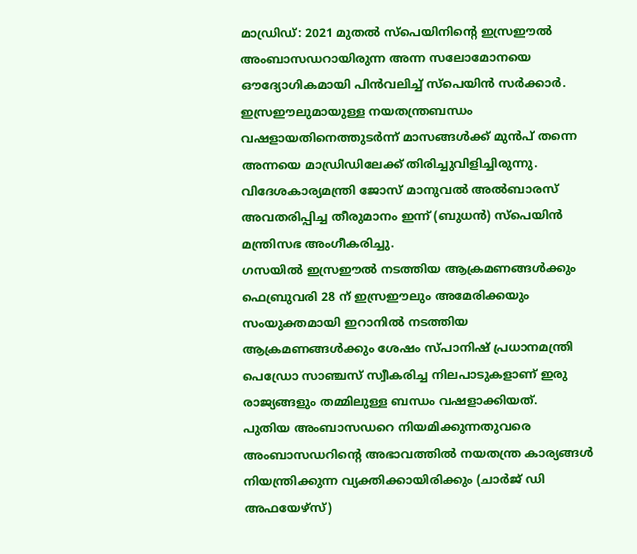മാഡ്രിഡ്: 2021 മുതൽ സ്പെയിനിന്റെ ഇസ്രഈൽ അംബാസഡറായിരുന്ന അന്ന സലോമോനയെ ഔദ്യോഗികമായി പിൻവലിച്ച് സ്പെയിൻ സർക്കാർ.
ഇസ്രഈലുമായുള്ള നയതന്ത്രബന്ധം വഷളായതിനെത്തുടർന്ന് മാസങ്ങൾക്ക് മുൻപ് തന്നെ അന്നയെ മാഡ്രിഡിലേക്ക് തിരിച്ചുവിളിച്ചിരുന്നു.
വിദേശകാര്യമന്ത്രി ജോസ് മാനുവൽ അൽബാരസ് അവതരിപ്പിച്ച തീരുമാനം ഇന്ന് (ബുധൻ) സ്പെയിൻ മന്ത്രിസഭ അംഗീകരിച്ചു.
ഗസയിൽ ഇസ്രഈൽ നടത്തിയ ആക്രമണങ്ങൾക്കും ഫെബ്രുവരി 28 ന് ഇസ്രഈലും അമേരിക്കയും സംയുക്തമായി ഇറാനിൽ നടത്തിയ ആക്രമണങ്ങൾക്കും ശേഷം സ്പാനിഷ് പ്രധാനമന്ത്രി പെഡ്രോ സാഞ്ചസ് സ്വീകരിച്ച നിലപാടുകളാണ് ഇരു രാജ്യങ്ങളും തമ്മിലുള്ള ബന്ധം വഷളാക്കിയത്.
പുതിയ അംബാസഡറെ നിയമിക്കുന്നതുവരെ അംബാസഡറിന്റെ അഭാവത്തിൽ നയതന്ത്ര കാര്യങ്ങൾ നിയന്ത്രിക്കുന്ന വ്യക്തിക്കായിരിക്കും (ചാർജ് ഡി അഫയേഴ്സ്)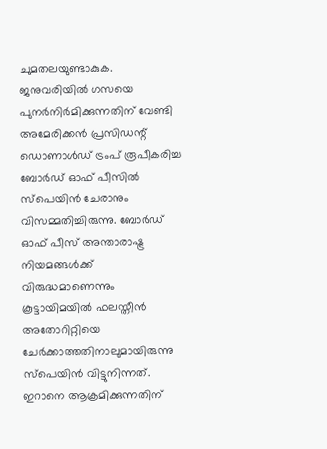ചുമതലയുണ്ടാകുക.
ജനുവരിയിൽ ഗസയെ പുനർനിർമിക്കുന്നതിന് വേണ്ടി അമേരിക്കൻ പ്രസിഡന്റ് ഡൊണാൾഡ് ട്രംപ് രൂപീകരിച്ച ബോർഡ് ഓഫ് പീസിൽ സ്പെയിൻ ചേരാനും വിസമ്മതിച്ചിരുന്നു. ബോർഡ് ഓഫ് പീസ് അന്താരാഷ്ട്ര നിയമങ്ങൾക്ക് വിരുദ്ധമാണെന്നും കൂട്ടായിമയിൽ ഫലസ്തീൻ അതോറിറ്റിയെ ചേർക്കാത്തതിനാലുമായിരുന്നു സ്പെയിൻ വിട്ടുനിന്നത്.
ഇറാനെ ആക്രമിക്കുന്നതിന്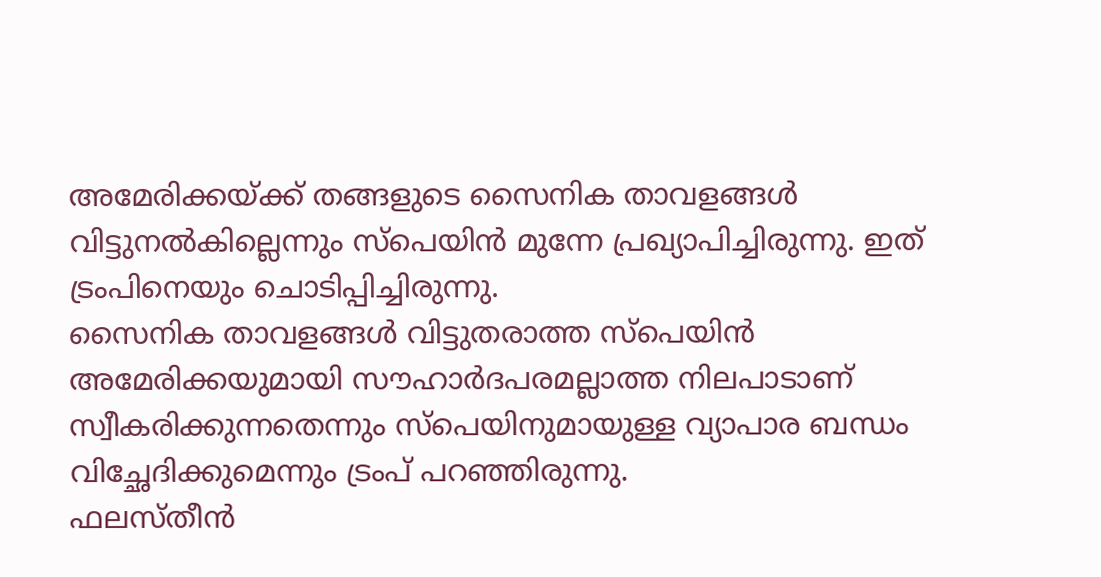അമേരിക്കയ്ക്ക് തങ്ങളുടെ സൈനിക താവളങ്ങൾ വിട്ടുനൽകില്ലെന്നും സ്പെയിൻ മുന്നേ പ്രഖ്യാപിച്ചിരുന്നു. ഇത് ട്രംപിനെയും ചൊടിപ്പിച്ചിരുന്നു.
സൈനിക താവളങ്ങൾ വിട്ടുതരാത്ത സ്പെയിൻ അമേരിക്കയുമായി സൗഹാർദപരമല്ലാത്ത നിലപാടാണ് സ്വീകരിക്കുന്നതെന്നും സ്പെയിനുമായുള്ള വ്യാപാര ബന്ധം വിച്ഛേദിക്കുമെന്നും ട്രംപ് പറഞ്ഞിരുന്നു.
ഫലസ്തീൻ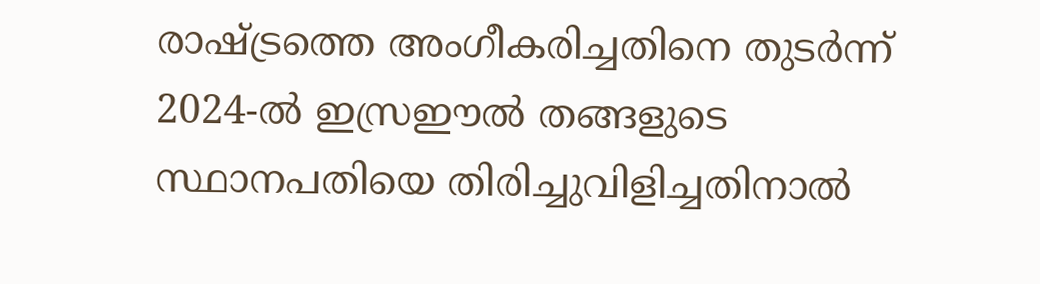രാഷ്ട്രത്തെ അംഗീകരിച്ചതിനെ തുടർന്ന് 2024-ൽ ഇസ്രഈൽ തങ്ങളുടെ സ്ഥാനപതിയെ തിരിച്ചുവിളിച്ചതിനാൽ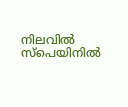നിലവിൽ സ്പെയിനിൽ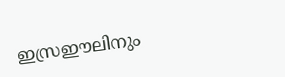ഇസ്രഈലിനും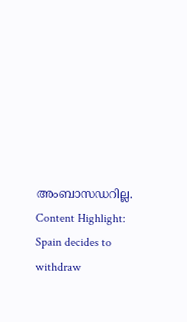അംബാസഡറില്ല.
Content Highlight: Spain decides to withdraw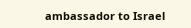ambassador to Israel